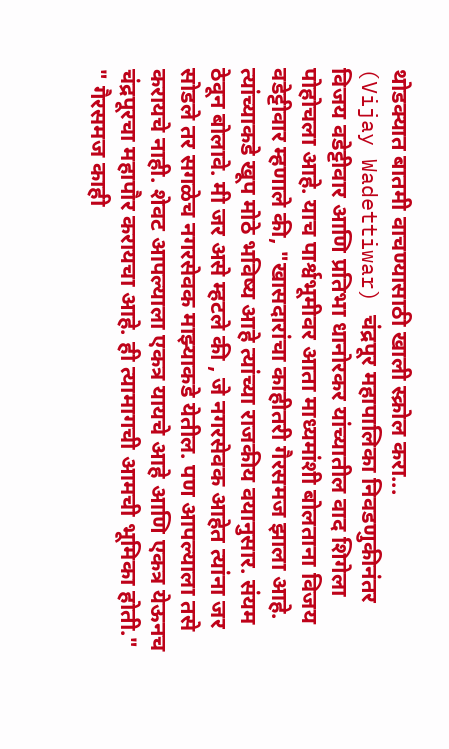थोडक्यात बातमी वाचण्यासाठी खाली स्क्रोल करा...
(Vijay Wadettiwar) चंद्रपूर महापालिका निवडणुकीनंतर विजय वडेट्टीवार आणि प्रतिभा धानोरकर यांच्यातील वाद शिगेला पोहोचला आहे. याच पार्श्वभूमीवर आता माध्यमांशी बोलताना विजय वडेट्टीवार म्हणाले की, "खासदारांचा काहीतरी गैरसमज झाला आहे. त्यांच्याकडे खूप मोठे भविष्य आहे त्यांच्या राजकीय वयानुसार. संयम ठेवून बोलावे. मी जर असे म्हटले की , जे नगरसेवक आहेत त्यांना जर सोडले तर सगळेच नगरसेवक माझ्याकडे येतील. पण आपल्याला तसे करायचे नाही. शेवट आपल्याला एकत्र यायचे आहे आणि एकत्र येऊनच चंद्रपूरचा महापौर करायचा आहे. ही त्यामागची आमची भूमिका होती."
" गैरसमज काही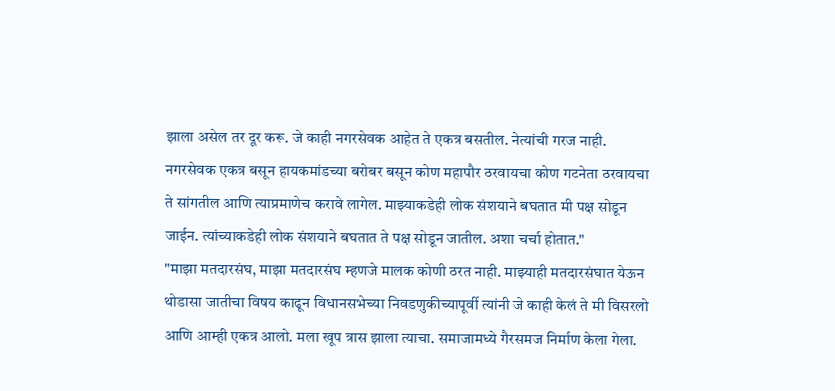झाला असेल तर दूर करू. जे काही नगरसेवक आहेत ते एकत्र बसतील. नेत्यांची गरज नाही. नगरसेवक एकत्र बसून हायकमांडच्या बरोबर बसून कोण महापौर ठरवायचा कोण गटनेता ठरवायचा ते सांगतील आणि त्याप्रमाणेच करावे लागेल. माझ्याकडेही लोक संशयाने बघतात मी पक्ष सोडून जाईन. त्यांच्याकडेही लोक संशयाने बघतात ते पक्ष सोडून जातील. अशा चर्चा होतात."
"माझा मतदारसंघ, माझा मतदारसंघ म्हणजे मालक कोणी ठरत नाही. माझ्याही मतदारसंघात येऊन थोडासा जातीचा विषय काढून विधानसभेच्या निवडणुकीच्यापूर्वी त्यांनी जे काही केलं ते मी विसरलो आणि आम्ही एकत्र आलो. मला खूप त्रास झाला त्याचा. समाजामध्ये गैरसमज निर्माण केला गेला.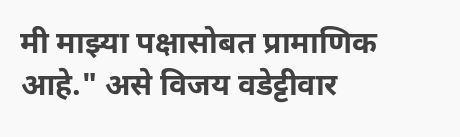मी माझ्या पक्षासोबत प्रामाणिक आहे." असे विजय वडेट्टीवार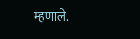म्हणाले.